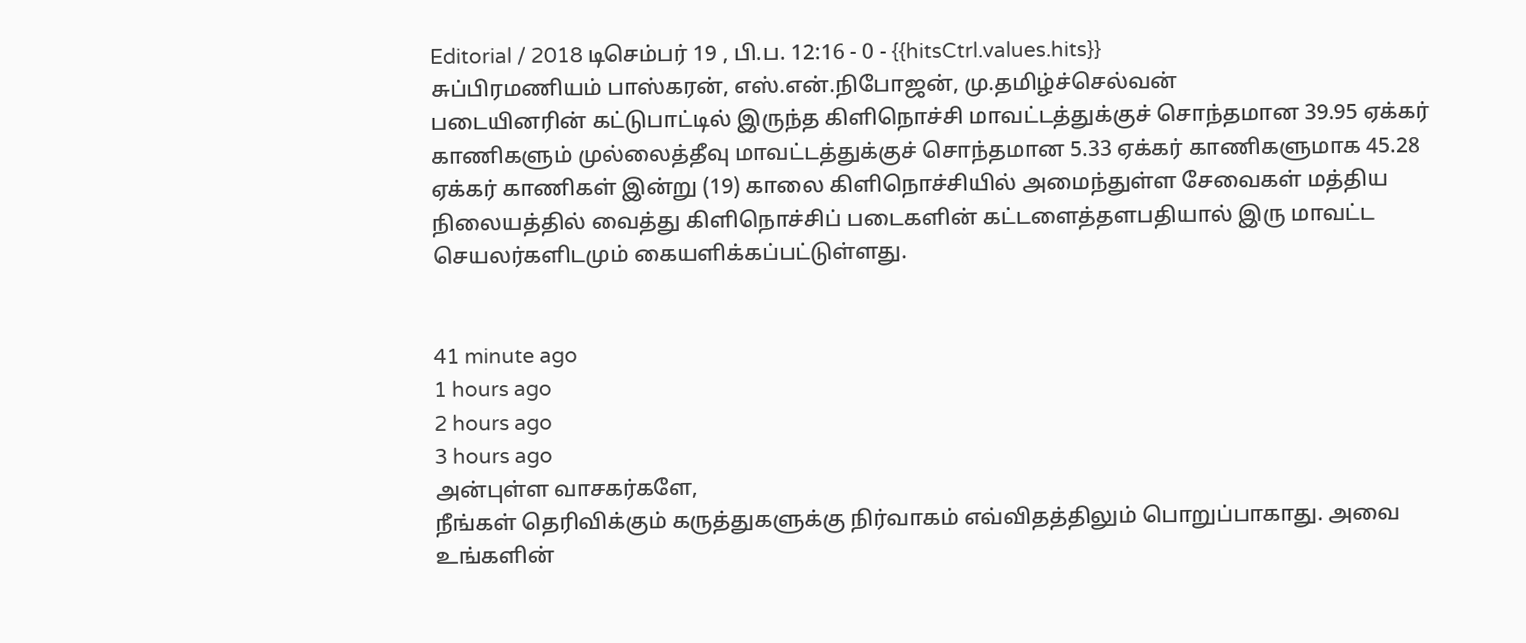Editorial / 2018 டிசெம்பர் 19 , பி.ப. 12:16 - 0 - {{hitsCtrl.values.hits}}
சுப்பிரமணியம் பாஸ்கரன், எஸ்.என்.நிபோஜன், மு.தமிழ்ச்செல்வன்
படையினரின் கட்டுபாட்டில் இருந்த கிளிநொச்சி மாவட்டத்துக்குச் சொந்தமான 39.95 ஏக்கர் காணிகளும் முல்லைத்தீவு மாவட்டத்துக்குச் சொந்தமான 5.33 ஏக்கர் காணிகளுமாக 45.28 ஏக்கர் காணிகள் இன்று (19) காலை கிளிநொச்சியில் அமைந்துள்ள சேவைகள் மத்திய நிலையத்தில் வைத்து கிளிநொச்சிப் படைகளின் கட்டளைத்தளபதியால் இரு மாவட்ட செயலர்களிடமும் கையளிக்கப்பட்டுள்ளது.


41 minute ago
1 hours ago
2 hours ago
3 hours ago
அன்புள்ள வாசகர்களே,
நீங்கள் தெரிவிக்கும் கருத்துகளுக்கு நிர்வாகம் எவ்விதத்திலும் பொறுப்பாகாது. அவை உங்களின்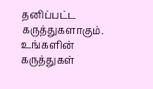தனிப்பட்ட கருத்துகளாகும். உங்களின் கருத்துகள்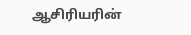ஆசிரியரின்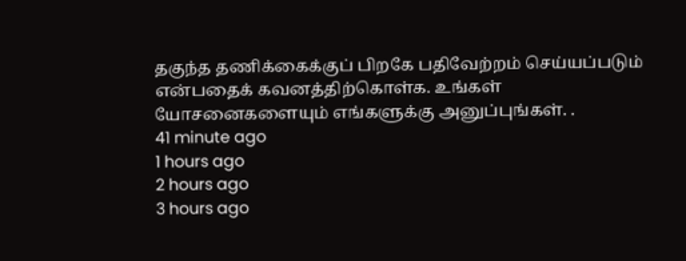தகுந்த தணிக்கைக்குப் பிறகே பதிவேற்றம் செய்யப்படும் என்பதைக் கவனத்திற்கொள்க. உங்கள் யோசனைகளையும் எங்களுக்கு அனுப்புங்கள். .
41 minute ago
1 hours ago
2 hours ago
3 hours ago